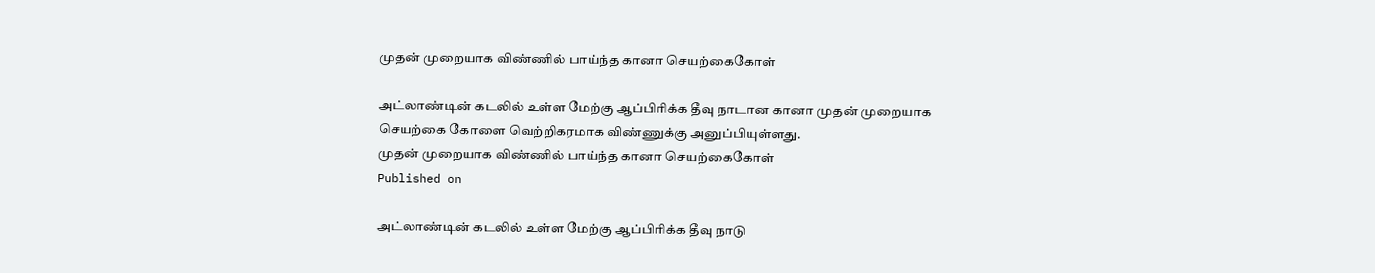முதன் முறையாக விண்ணில் பாய்ந்த கானா செயற்கைகோள்

அட்லாண்டின் கடலில் உள்ள மேற்கு ஆப்பிரிக்க தீவு நாடான கானா முதன் முறையாக செயற்கை கோளை வெற்றிகரமாக விண்ணுக்கு அனுப்பியுள்ளது.
முதன் முறையாக விண்ணில் பாய்ந்த கானா செயற்கைகோள்
Published on

அட்லாண்டின் கடலில் உள்ள மேற்கு ஆப்பிரிக்க தீவு நாடு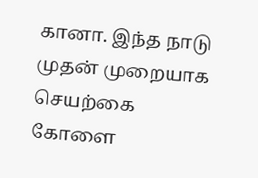கானா. இந்த நாடு முதன் முறையாக செயற்கை கோளை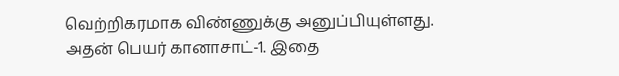வெற்றிகரமாக விண்ணுக்கு அனுப்பியுள்ளது. அதன் பெயர் கானாசாட்-1. இதை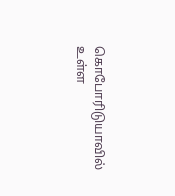கொபோரிடுயாவில் உள்ள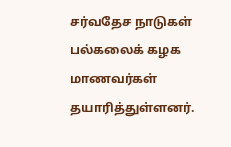சர்வதேச நாடுகள் பல்கலைக் கழக மாணவர்கள் தயாரித்துள்ளனர்.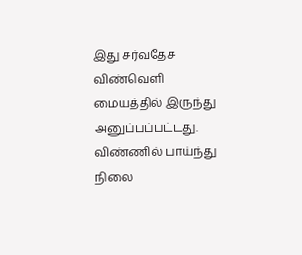இது சர்வதேச விண்வெளி மையத்தில் இருந்து அனுப்பப்பட்டது. விண்ணில் பாய்ந்து நிலை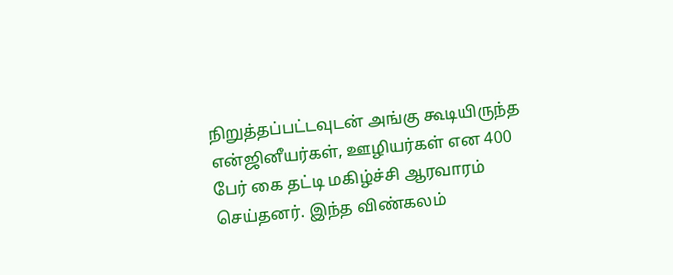நிறுத்தப்பட்டவுடன் அங்கு கூடியிருந்த என்ஜினீயர்கள், ஊழியர்கள் என 400 பேர் கை தட்டி மகிழ்ச்சி ஆரவாரம் செய்தனர். இந்த விண்கலம்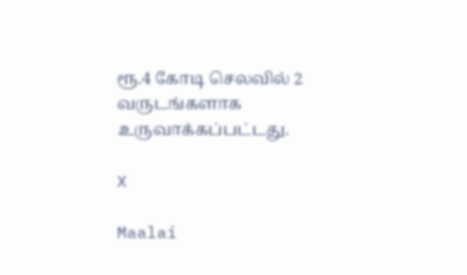ரூ.4 கோடி செலவில் 2 வருடங்களாக உருவாக்கப்பட்டது.

X

Maalai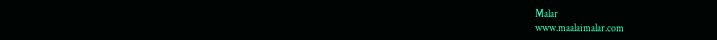Malar
www.maalaimalar.com